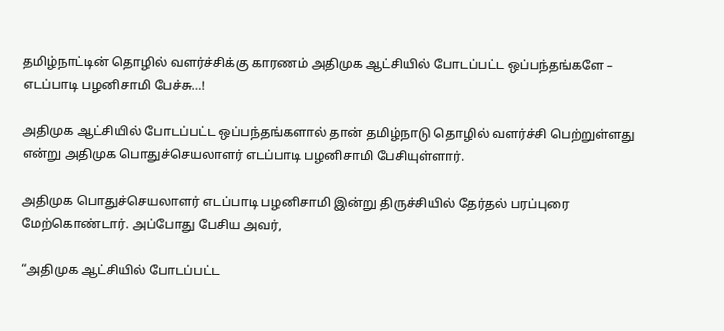தமிழ்நாட்டின் தொழில் வளர்ச்சிக்கு காரணம் அதிமுக ஆட்சியில் போடப்பட்ட ஒப்பந்தங்களே – எடப்பாடி பழனிசாமி பேச்சு…!

அதிமுக ஆட்சியில் போடப்பட்ட ஒப்பந்தங்களால் தான் தமிழ்நாடு தொழில் வளர்ச்சி பெற்றுள்ளது என்று அதிமுக பொதுச்செயலாளர் எடப்பாடி பழனிசாமி பேசியுள்ளார்.

அதிமுக பொதுச்செயலாளர் எடப்பாடி பழனிசாமி இன்று திருச்சியில் தேர்தல் பரப்புரை மேற்கொண்டார். அப்போது பேசிய அவர்,

“அதிமுக ஆட்சியில் போடப்பட்ட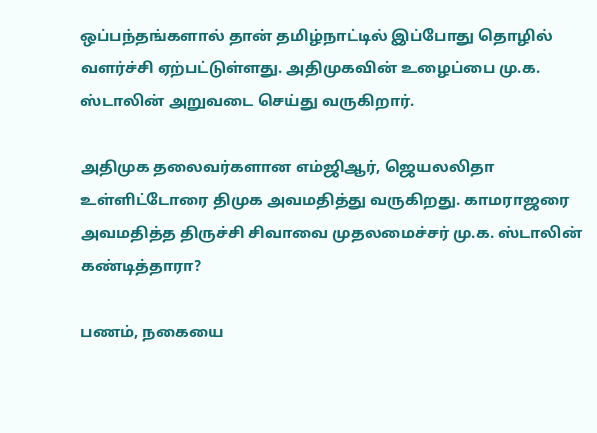ஒப்பந்தங்களால் தான் தமிழ்நாட்டில் இப்போது தொழில் வளர்ச்சி ஏற்பட்டுள்ளது. அதிமுகவின் உழைப்பை மு.க. ஸ்டாலின் அறுவடை செய்து வருகிறார்.

அதிமுக தலைவர்களான எம்ஜிஆர், ஜெயலலிதா உள்ளிட்டோரை திமுக அவமதித்து வருகிறது. காமராஜரை அவமதித்த திருச்சி சிவாவை முதலமைச்சர் மு.க. ஸ்டாலின் கண்டித்தாரா?

பணம், நகையை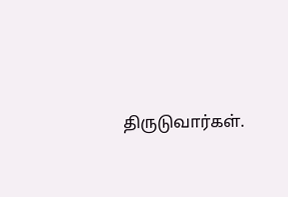திருடுவார்கள்.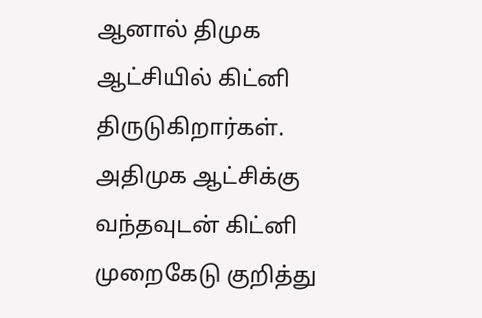ஆனால் திமுக ஆட்சியில் கிட்னி திருடுகிறார்கள். அதிமுக ஆட்சிக்கு வந்தவுடன் கிட்னி முறைகேடு குறித்து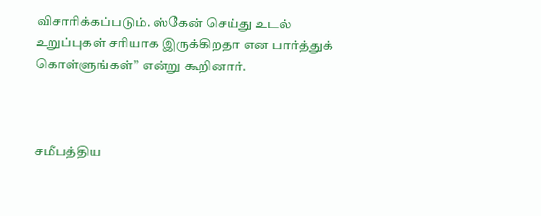விசாரிக்கப்படும். ஸ்கேன் செய்து உடல் உறுப்புகள் சரியாக இருக்கிறதா என பார்த்துக் கொள்ளுங்கள்” என்று கூறினார்.



சமீபத்திய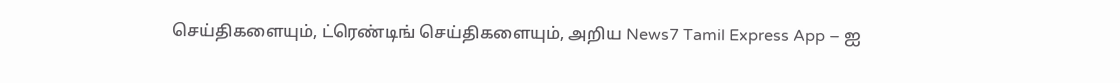செய்திகளையும், ட்ரெண்டிங் செய்திகளையும், அறிய News7 Tamil Express App – ஐ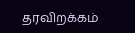தரவிறக்கம்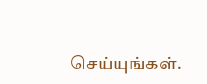செய்யுங்கள்.